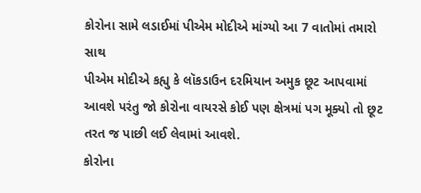કોરોના સામે લડાઈમાં પીએમ મોદીએ માંગ્યો આ 7 વાતોમાં તમારો સાથ
પીએમ મોદીએ કહ્યુ કે લૉકડાઉન દરમિયાન અમુક છૂટ આપવામાં આવશે પરંતુ જો કોરોના વાયરસે કોઈ પણ ક્ષેત્રમાં પગ મૂક્યો તો છૂટ તરત જ પાછી લઈ લેવામાં આવશે.
કોરોના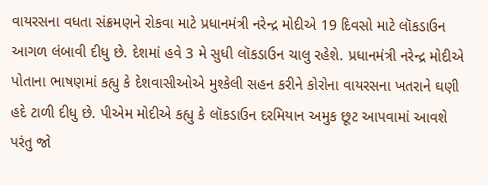વાયરસના વધતા સંક્રમણને રોકવા માટે પ્રધાનમંત્રી નરેન્દ્ર મોદીએ 19 દિવસો માટે લૉકડાઉન આગળ લંબાવી દીધુ છે. દેશમાં હવે 3 મે સુધી લૉકડાઉન ચાલુ રહેશે. પ્રધાનમંત્રી નરેન્દ્ર મોદીએ પોતાના ભાષણમાં કહ્યુ કે દેશવાસીઓએ મુશ્કેલી સહન કરીને કોરોના વાયરસના ખતરાને ઘણી હદે ટાળી દીધુ છે. પીએમ મોદીએ કહ્યુ કે લૉકડાઉન દરમિયાન અમુક છૂટ આપવામાં આવશે પરંતુ જો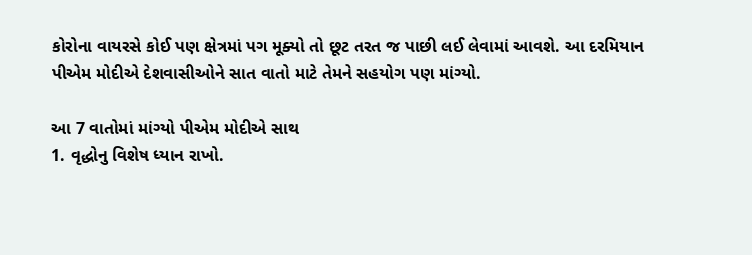કોરોના વાયરસે કોઈ પણ ક્ષેત્રમાં પગ મૂક્યો તો છૂટ તરત જ પાછી લઈ લેવામાં આવશે. આ દરમિયાન પીએમ મોદીએ દેશવાસીઓને સાત વાતો માટે તેમને સહયોગ પણ માંગ્યો.

આ 7 વાતોમાં માંગ્યો પીએમ મોદીએ સાથ
1. વૃદ્ધોનુ વિશેષ ધ્યાન રાખો.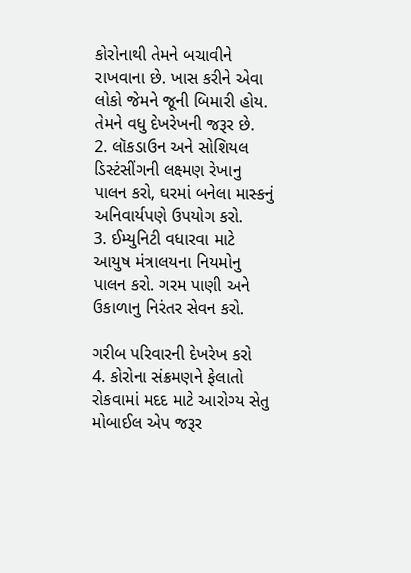કોરોનાથી તેમને બચાવીને રાખવાના છે. ખાસ કરીને એવા લોકો જેમને જૂની બિમારી હોય. તેમને વધુ દેખરેખની જરૂર છે.
2. લૉકડાઉન અને સોશિયલ ડિસ્ટંસીંગની લક્ષ્મણ રેખાનુ પાલન કરો, ઘરમાં બનેલા માસ્કનું અનિવાર્યપણે ઉપયોગ કરો.
3. ઈમ્યુનિટી વધારવા માટે આયુષ મંત્રાલયના નિયમોનુ પાલન કરો. ગરમ પાણી અને ઉકાળાનુ નિરંતર સેવન કરો.

ગરીબ પરિવારની દેખરેખ કરો
4. કોરોના સંક્રમણને ફેલાતો રોકવામાં મદદ માટે આરોગ્ય સેતુ મોબાઈલ એપ જરૂર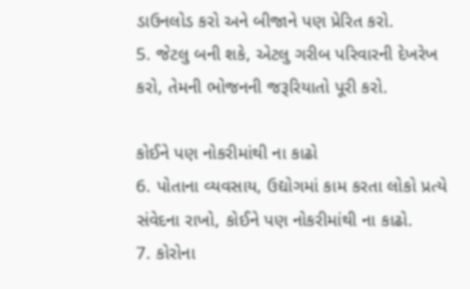ડાઉનલોડ કરો અને બીજાને પણ પ્રેરિત કરો.
5. જેટલુ બની શકે, એટલુ ગરીબ પરિવારની દેખરેખ કરો, તેમની ભોજનની જરૂરિયાતો પૂરી કરો.

કોઈને પણ નોકરીમાંથી ના કાઢો
6. પોતાના વ્યવસાય, ઉદ્યોગમાં કામ કરતા લોકો પ્રત્યે સંવેદના રાખો, કોઈને પણ નોકરીમાંથી ના કાઢો.
7. કોરોના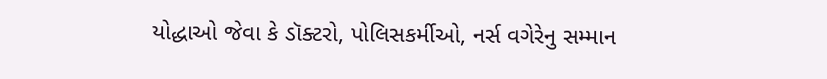યોદ્ધાઓ જેવા કે ડૉક્ટરો, પોલિસકર્મીઓ, નર્સ વગેરેનુ સમ્માન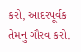કરો, આદરપૂર્વક તેમનુ ગૌરવ કરો.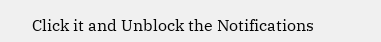Click it and Unblock the Notifications